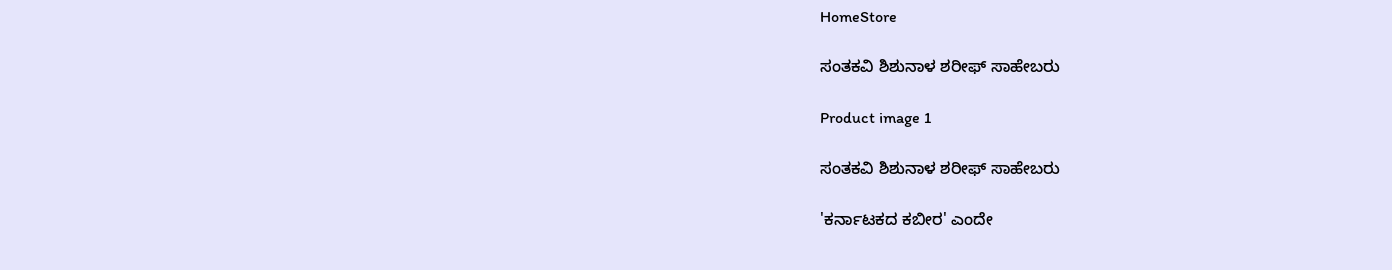HomeStore

ಸಂತಕವಿ ಶಿಶುನಾಳ ಶರೀಫ್ ಸಾಹೇಬರು

Product image 1

ಸಂತಕವಿ ಶಿಶುನಾಳ ಶರೀಫ್ ಸಾಹೇಬರು

'ಕರ್ನಾಟಕದ ಕಬೀರ' ಎಂದೇ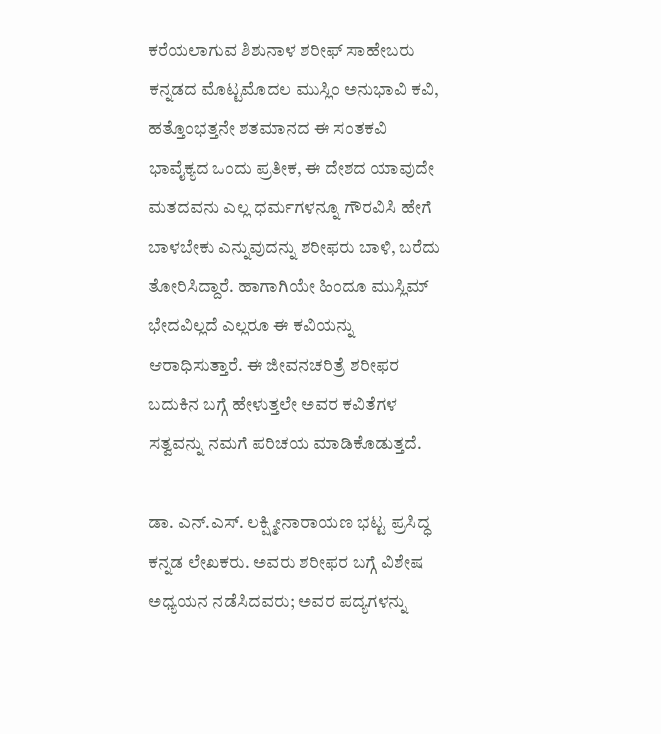ಕರೆಯಲಾಗುವ ಶಿಶುನಾಳ ಶರೀಫ್ ಸಾಹೇಬರು ಕನ್ನಡದ ಮೊಟ್ಟಮೊದಲ ಮುಸ್ಲಿಂ ಅನುಭಾವಿ ಕವಿ, ಹತ್ತೊಂಭತ್ತನೇ ಶತಮಾನದ ಈ ಸಂತಕವಿ ಭಾವೈಕ್ಯದ ಒಂದು ಪ್ರತೀಕ, ಈ ದೇಶದ ಯಾವುದೇ ಮತದವನು ಎಲ್ಲ ಧರ್ಮಗಳನ್ನೂ ಗೌರವಿಸಿ ಹೇಗೆ ಬಾಳಬೇಕು ಎನ್ನುವುದನ್ನು ಶರೀಫರು ಬಾಳಿ, ಬರೆದು ತೋರಿಸಿದ್ದಾರೆ. ಹಾಗಾಗಿಯೇ ಹಿಂದೂ ಮುಸ್ಲಿಮ್ ಭೇದವಿಲ್ಲದೆ ಎಲ್ಲರೂ ಈ ಕವಿಯನ್ನು ಆರಾಧಿಸುತ್ತಾರೆ. ಈ ಜೀವನಚರಿತ್ರೆ ಶರೀಫರ ಬದುಕಿನ ಬಗ್ಗೆ ಹೇಳುತ್ತಲೇ ಅವರ ಕವಿತೆಗಳ ಸತ್ವವನ್ನು ನಮಗೆ ಪರಿಚಯ ಮಾಡಿಕೊಡುತ್ತದೆ.

ಡಾ. ಎನ್.ಎಸ್‌. ಲಕ್ಷ್ಮೀನಾರಾಯಣ ಭಟ್ಟ ಪ್ರಸಿದ್ಧ ಕನ್ನಡ ಲೇಖಕರು. ಅವರು ಶರೀಫರ ಬಗ್ಗೆ ವಿಶೇಷ ಅಧ್ಯಯನ ನಡೆಸಿದವರು; ಅವರ ಪದ್ಯಗಳನ್ನು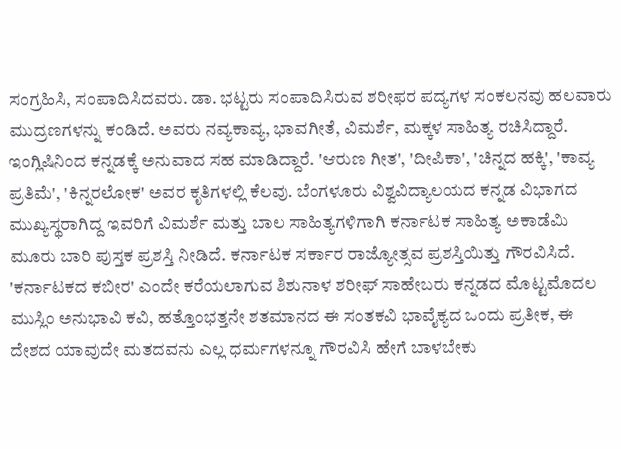ಸಂಗ್ರಹಿಸಿ, ಸಂಪಾದಿಸಿದವರು. ಡಾ. ಭಟ್ಟರು ಸಂಪಾದಿಸಿರುವ ಶರೀಫರ ಪದ್ಯಗಳ ಸಂಕಲನವು ಹಲವಾರು ಮುದ್ರಣಗಳನ್ನು ಕಂಡಿದೆ. ಅವರು ನವ್ಯಕಾವ್ಯ, ಭಾವಗೀತೆ, ವಿಮರ್ಶೆ, ಮಕ್ಕಳ ಸಾಹಿತ್ಯ ರಚಿಸಿದ್ದಾರೆ. ಇಂಗ್ಲಿಷಿನಿಂದ ಕನ್ನಡಕ್ಕೆ ಅನುವಾದ ಸಹ ಮಾಡಿದ್ದಾರೆ. 'ಆರುಣ ಗೀತ', 'ದೀಪಿಕಾ', 'ಚಿನ್ನದ ಹಕ್ಕಿ', 'ಕಾವ್ಯ ಪ್ರತಿಮೆ', 'ಕಿನ್ನರಲೋಕ' ಅವರ ಕೃತಿಗಳಲ್ಲಿ ಕೆಲವು. ಬೆಂಗಳೂರು ವಿಶ್ವವಿದ್ಯಾಲಯದ ಕನ್ನಡ ವಿಭಾಗದ ಮುಖ್ಯಸ್ಥರಾಗಿದ್ದ ಇವರಿಗೆ ವಿಮರ್ಶೆ ಮತ್ತು ಬಾಲ ಸಾಹಿತ್ಯಗಳಿಗಾಗಿ ಕರ್ನಾಟಕ ಸಾಹಿತ್ಯ ಅಕಾಡೆಮಿ ಮೂರು ಬಾರಿ ಪುಸ್ತಕ ಪ್ರಶಸ್ತಿ ನೀಡಿದೆ. ಕರ್ನಾಟಕ ಸರ್ಕಾರ ರಾಜ್ಯೋತ್ಸವ ಪ್ರಶಸ್ತಿಯಿತ್ತು ಗೌರವಿಸಿದೆ.
'ಕರ್ನಾಟಕದ ಕಬೀರ' ಎಂದೇ ಕರೆಯಲಾಗುವ ಶಿಶುನಾಳ ಶರೀಫ್ ಸಾಹೇಬರು ಕನ್ನಡದ ಮೊಟ್ಟಮೊದಲ ಮುಸ್ಲಿಂ ಅನುಭಾವಿ ಕವಿ, ಹತ್ತೊಂಭತ್ತನೇ ಶತಮಾನದ ಈ ಸಂತಕವಿ ಭಾವೈಕ್ಯದ ಒಂದು ಪ್ರತೀಕ, ಈ ದೇಶದ ಯಾವುದೇ ಮತದವನು ಎಲ್ಲ ಧರ್ಮಗಳನ್ನೂ ಗೌರವಿಸಿ ಹೇಗೆ ಬಾಳಬೇಕು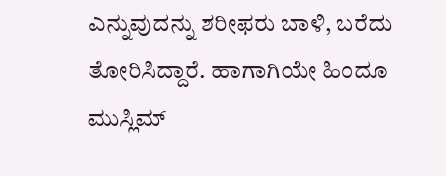ಎನ್ನುವುದನ್ನು ಶರೀಫರು ಬಾಳಿ, ಬರೆದು ತೋರಿಸಿದ್ದಾರೆ. ಹಾಗಾಗಿಯೇ ಹಿಂದೂ ಮುಸ್ಲಿಮ್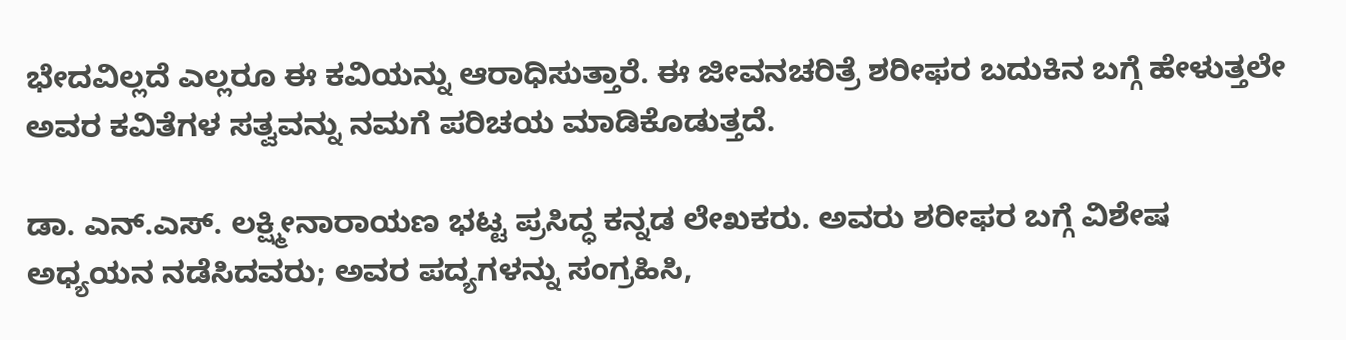ಭೇದವಿಲ್ಲದೆ ಎಲ್ಲರೂ ಈ ಕವಿಯನ್ನು ಆರಾಧಿಸುತ್ತಾರೆ. ಈ ಜೀವನಚರಿತ್ರೆ ಶರೀಫರ ಬದುಕಿನ ಬಗ್ಗೆ ಹೇಳುತ್ತಲೇ ಅವರ ಕವಿತೆಗಳ ಸತ್ವವನ್ನು ನಮಗೆ ಪರಿಚಯ ಮಾಡಿಕೊಡುತ್ತದೆ.

ಡಾ. ಎನ್.ಎಸ್‌. ಲಕ್ಷ್ಮೀನಾರಾಯಣ ಭಟ್ಟ ಪ್ರಸಿದ್ಧ ಕನ್ನಡ ಲೇಖಕರು. ಅವರು ಶರೀಫರ ಬಗ್ಗೆ ವಿಶೇಷ ಅಧ್ಯಯನ ನಡೆಸಿದವರು; ಅವರ ಪದ್ಯಗಳನ್ನು ಸಂಗ್ರಹಿಸಿ,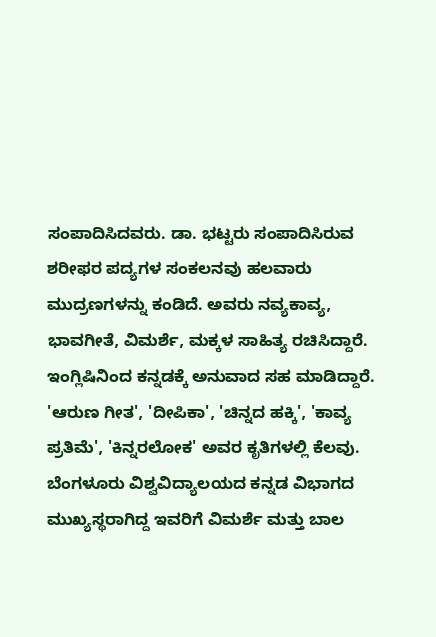ಸಂಪಾದಿಸಿದವರು. ಡಾ. ಭಟ್ಟರು ಸಂಪಾದಿಸಿರುವ ಶರೀಫರ ಪದ್ಯಗಳ ಸಂಕಲನವು ಹಲವಾರು ಮುದ್ರಣಗಳನ್ನು ಕಂಡಿದೆ. ಅವರು ನವ್ಯಕಾವ್ಯ, ಭಾವಗೀತೆ, ವಿಮರ್ಶೆ, ಮಕ್ಕಳ ಸಾಹಿತ್ಯ ರಚಿಸಿದ್ದಾರೆ. ಇಂಗ್ಲಿಷಿನಿಂದ ಕನ್ನಡಕ್ಕೆ ಅನುವಾದ ಸಹ ಮಾಡಿದ್ದಾರೆ. 'ಆರುಣ ಗೀತ', 'ದೀಪಿಕಾ', 'ಚಿನ್ನದ ಹಕ್ಕಿ', 'ಕಾವ್ಯ ಪ್ರತಿಮೆ', 'ಕಿನ್ನರಲೋಕ' ಅವರ ಕೃತಿಗಳಲ್ಲಿ ಕೆಲವು. ಬೆಂಗಳೂರು ವಿಶ್ವವಿದ್ಯಾಲಯದ ಕನ್ನಡ ವಿಭಾಗದ ಮುಖ್ಯಸ್ಥರಾಗಿದ್ದ ಇವರಿಗೆ ವಿಮರ್ಶೆ ಮತ್ತು ಬಾಲ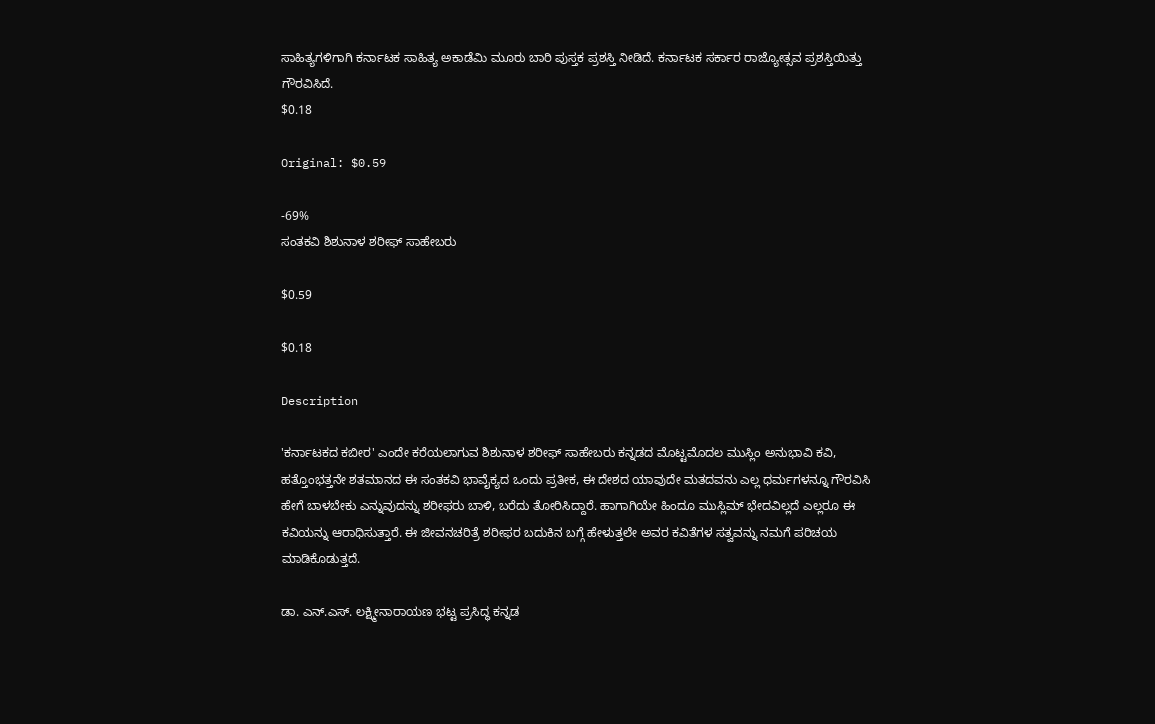ಸಾಹಿತ್ಯಗಳಿಗಾಗಿ ಕರ್ನಾಟಕ ಸಾಹಿತ್ಯ ಅಕಾಡೆಮಿ ಮೂರು ಬಾರಿ ಪುಸ್ತಕ ಪ್ರಶಸ್ತಿ ನೀಡಿದೆ. ಕರ್ನಾಟಕ ಸರ್ಕಾರ ರಾಜ್ಯೋತ್ಸವ ಪ್ರಶಸ್ತಿಯಿತ್ತು ಗೌರವಿಸಿದೆ.
$0.18

Original: $0.59

-69%
ಸಂತಕವಿ ಶಿಶುನಾಳ ಶರೀಫ್ ಸಾಹೇಬರು

$0.59

$0.18

Description

'ಕರ್ನಾಟಕದ ಕಬೀರ' ಎಂದೇ ಕರೆಯಲಾಗುವ ಶಿಶುನಾಳ ಶರೀಫ್ ಸಾಹೇಬರು ಕನ್ನಡದ ಮೊಟ್ಟಮೊದಲ ಮುಸ್ಲಿಂ ಅನುಭಾವಿ ಕವಿ, ಹತ್ತೊಂಭತ್ತನೇ ಶತಮಾನದ ಈ ಸಂತಕವಿ ಭಾವೈಕ್ಯದ ಒಂದು ಪ್ರತೀಕ, ಈ ದೇಶದ ಯಾವುದೇ ಮತದವನು ಎಲ್ಲ ಧರ್ಮಗಳನ್ನೂ ಗೌರವಿಸಿ ಹೇಗೆ ಬಾಳಬೇಕು ಎನ್ನುವುದನ್ನು ಶರೀಫರು ಬಾಳಿ, ಬರೆದು ತೋರಿಸಿದ್ದಾರೆ. ಹಾಗಾಗಿಯೇ ಹಿಂದೂ ಮುಸ್ಲಿಮ್ ಭೇದವಿಲ್ಲದೆ ಎಲ್ಲರೂ ಈ ಕವಿಯನ್ನು ಆರಾಧಿಸುತ್ತಾರೆ. ಈ ಜೀವನಚರಿತ್ರೆ ಶರೀಫರ ಬದುಕಿನ ಬಗ್ಗೆ ಹೇಳುತ್ತಲೇ ಅವರ ಕವಿತೆಗಳ ಸತ್ವವನ್ನು ನಮಗೆ ಪರಿಚಯ ಮಾಡಿಕೊಡುತ್ತದೆ.

ಡಾ. ಎನ್.ಎಸ್‌. ಲಕ್ಷ್ಮೀನಾರಾಯಣ ಭಟ್ಟ ಪ್ರಸಿದ್ಧ ಕನ್ನಡ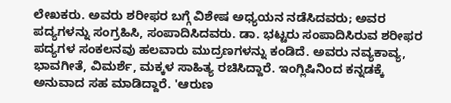ಲೇಖಕರು. ಅವರು ಶರೀಫರ ಬಗ್ಗೆ ವಿಶೇಷ ಅಧ್ಯಯನ ನಡೆಸಿದವರು; ಅವರ ಪದ್ಯಗಳನ್ನು ಸಂಗ್ರಹಿಸಿ, ಸಂಪಾದಿಸಿದವರು. ಡಾ. ಭಟ್ಟರು ಸಂಪಾದಿಸಿರುವ ಶರೀಫರ ಪದ್ಯಗಳ ಸಂಕಲನವು ಹಲವಾರು ಮುದ್ರಣಗಳನ್ನು ಕಂಡಿದೆ. ಅವರು ನವ್ಯಕಾವ್ಯ, ಭಾವಗೀತೆ, ವಿಮರ್ಶೆ, ಮಕ್ಕಳ ಸಾಹಿತ್ಯ ರಚಿಸಿದ್ದಾರೆ. ಇಂಗ್ಲಿಷಿನಿಂದ ಕನ್ನಡಕ್ಕೆ ಅನುವಾದ ಸಹ ಮಾಡಿದ್ದಾರೆ. 'ಆರುಣ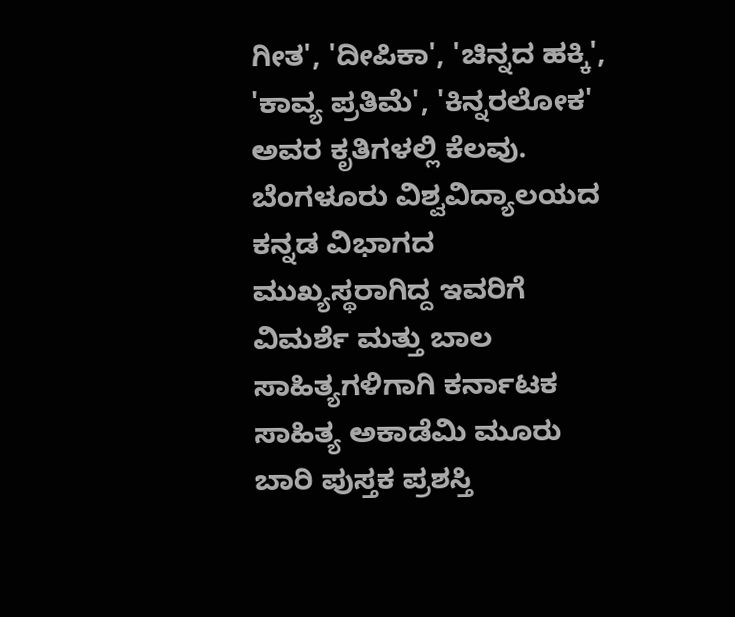ಗೀತ', 'ದೀಪಿಕಾ', 'ಚಿನ್ನದ ಹಕ್ಕಿ', 'ಕಾವ್ಯ ಪ್ರತಿಮೆ', 'ಕಿನ್ನರಲೋಕ' ಅವರ ಕೃತಿಗಳಲ್ಲಿ ಕೆಲವು. ಬೆಂಗಳೂರು ವಿಶ್ವವಿದ್ಯಾಲಯದ ಕನ್ನಡ ವಿಭಾಗದ ಮುಖ್ಯಸ್ಥರಾಗಿದ್ದ ಇವರಿಗೆ ವಿಮರ್ಶೆ ಮತ್ತು ಬಾಲ ಸಾಹಿತ್ಯಗಳಿಗಾಗಿ ಕರ್ನಾಟಕ ಸಾಹಿತ್ಯ ಅಕಾಡೆಮಿ ಮೂರು ಬಾರಿ ಪುಸ್ತಕ ಪ್ರಶಸ್ತಿ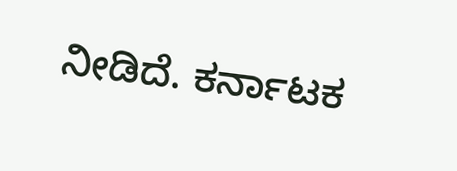ನೀಡಿದೆ. ಕರ್ನಾಟಕ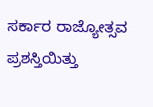ಸರ್ಕಾರ ರಾಜ್ಯೋತ್ಸವ ಪ್ರಶಸ್ತಿಯಿತ್ತು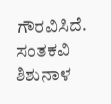ಗೌರವಿಸಿದೆ.
ಸಂತಕವಿ ಶಿಶುನಾಳ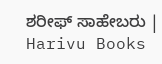ಶರೀಫ್ ಸಾಹೇಬರು | Harivu Books